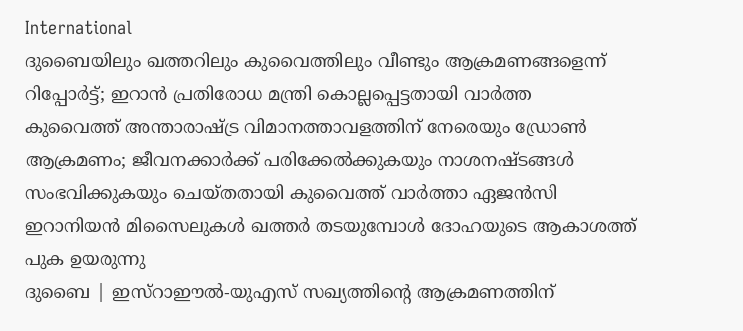International
ദുബൈയിലും ഖത്തറിലും കുവൈത്തിലും വീണ്ടും ആക്രമണങ്ങളെന്ന് റിപ്പോർട്ട്; ഇറാൻ പ്രതിരോധ മന്ത്രി കൊല്ലപ്പെട്ടതായി വാർത്ത
കുവൈത്ത് അന്താരാഷ്ട്ര വിമാനത്താവളത്തിന് നേരെയും ഡ്രോൺ ആക്രമണം; ജീവനക്കാർക്ക് പരിക്കേൽക്കുകയും നാശനഷ്ടങ്ങൾ സംഭവിക്കുകയും ചെയ്തതായി കുവൈത്ത് വാർത്താ ഏജൻസി
ഇറാനിയൻ മിസൈലുകൾ ഖത്തർ തടയുമ്പോൾ ദോഹയുടെ ആകാശത്ത് പുക ഉയരുന്നു
ദുബൈ | ഇസ്റാഈൽ-യുഎസ് സഖ്യത്തിന്റെ ആക്രമണത്തിന്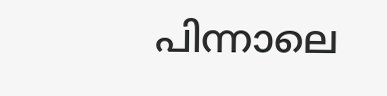പിന്നാലെ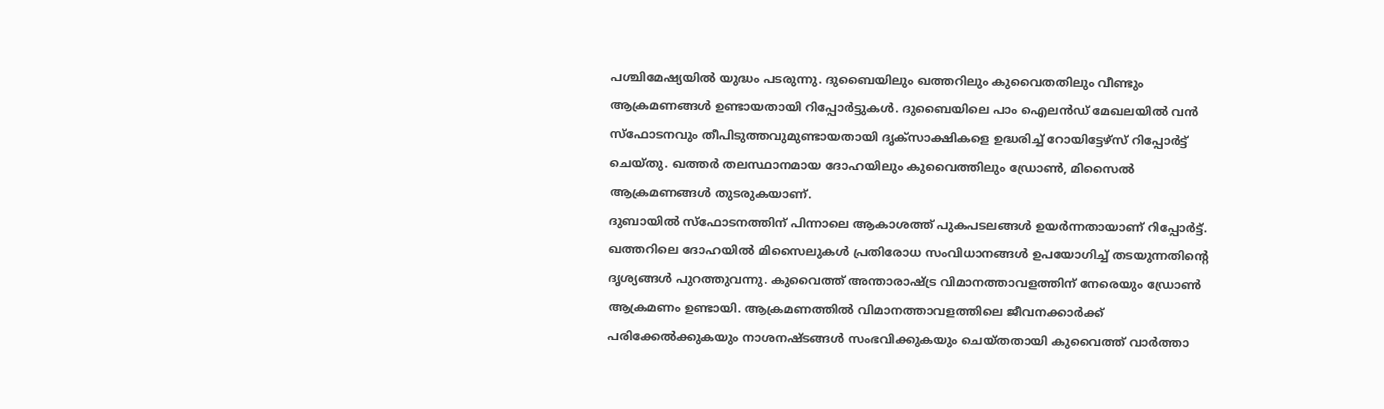പശ്ചിമേഷ്യയിൽ യുദ്ധം പടരുന്നു. ദുബൈയിലും ഖത്തറിലും കുവൈതതിലും വീണ്ടും ആക്രമണങ്ങൾ ഉണ്ടായതായി റിപ്പോർട്ടുകൾ. ദുബൈയിലെ പാം ഐലൻഡ് മേഖലയിൽ വൻ സ്ഫോടനവും തീപിടുത്തവുമുണ്ടായതായി ദൃക്സാക്ഷികളെ ഉദ്ധരിച്ച് റോയിട്ടേഴ്സ് റിപ്പോർട്ട് ചെയ്തു. ഖത്തർ തലസ്ഥാനമായ ദോഹയിലും കുവൈത്തിലും ഡ്രോൺ, മിസൈൽ ആക്രമണങ്ങൾ തുടരുകയാണ്.
ദുബായിൽ സ്ഫോടനത്തിന് പിന്നാലെ ആകാശത്ത് പുകപടലങ്ങൾ ഉയർന്നതായാണ് റിപ്പോർട്ട്. ഖത്തറിലെ ദോഹയിൽ മിസൈലുകൾ പ്രതിരോധ സംവിധാനങ്ങൾ ഉപയോഗിച്ച് തടയുന്നതിന്റെ ദൃശ്യങ്ങൾ പുറത്തുവന്നു. കുവൈത്ത് അന്താരാഷ്ട്ര വിമാനത്താവളത്തിന് നേരെയും ഡ്രോൺ ആക്രമണം ഉണ്ടായി. ആക്രമണത്തിൽ വിമാനത്താവളത്തിലെ ജീവനക്കാർക്ക് പരിക്കേൽക്കുകയും നാശനഷ്ടങ്ങൾ സംഭവിക്കുകയും ചെയ്തതായി കുവൈത്ത് വാർത്താ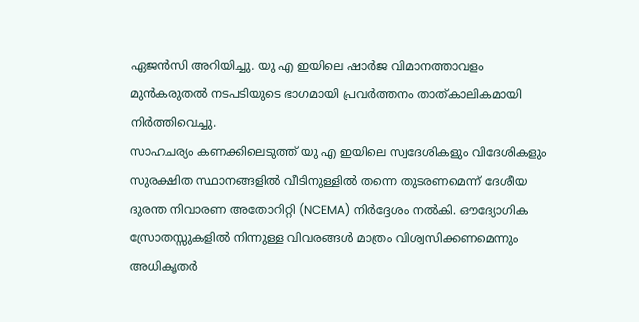ഏജൻസി അറിയിച്ചു. യു എ ഇയിലെ ഷാർജ വിമാനത്താവളം മുൻകരുതൽ നടപടിയുടെ ഭാഗമായി പ്രവർത്തനം താത്കാലികമായി നിർത്തിവെച്ചു.
സാഹചര്യം കണക്കിലെടുത്ത് യു എ ഇയിലെ സ്വദേശികളും വിദേശികളും സുരക്ഷിത സ്ഥാനങ്ങളിൽ വീടിനുള്ളിൽ തന്നെ തുടരണമെന്ന് ദേശീയ ദുരന്ത നിവാരണ അതോറിറ്റി (NCEMA) നിർദ്ദേശം നൽകി. ഔദ്യോഗിക സ്രോതസ്സുകളിൽ നിന്നുള്ള വിവരങ്ങൾ മാത്രം വിശ്വസിക്കണമെന്നും അധികൃതർ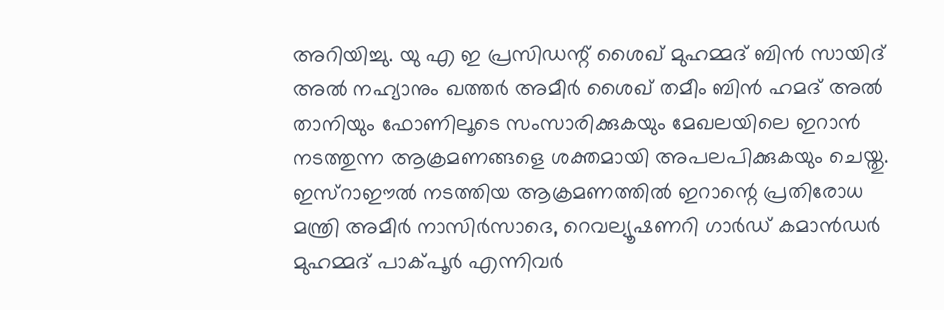അറിയിച്ചു. യു എ ഇ പ്രസിഡന്റ് ശൈഖ് മുഹമ്മദ് ബിൻ സായിദ് അൽ നഹ്യാനും ഖത്തർ അമീർ ശൈഖ് തമീം ബിൻ ഹമദ് അൽ താനിയും ഫോണിലൂടെ സംസാരിക്കുകയും മേഖലയിലെ ഇറാൻ നടത്തുന്ന ആക്രമണങ്ങളെ ശക്തമായി അപലപിക്കുകയും ചെയ്തു.
ഇസ്റാഈൽ നടത്തിയ ആക്രമണത്തിൽ ഇറാന്റെ പ്രതിരോധ മന്ത്രി അമീർ നാസിർസാദെ, റെവല്യൂഷണറി ഗാർഡ് കമാൻഡർ മുഹമ്മദ് പാക്പൂർ എന്നിവർ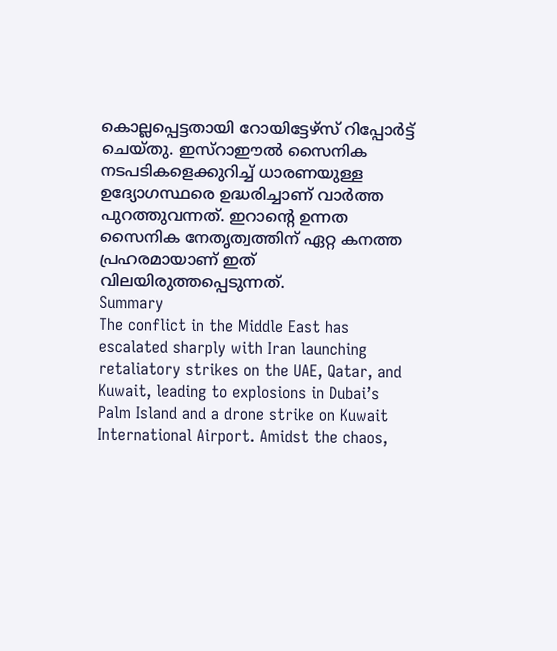കൊല്ലപ്പെട്ടതായി റോയിട്ടേഴ്സ് റിപ്പോർട്ട് ചെയ്തു. ഇസ്റാഈൽ സൈനിക നടപടികളെക്കുറിച്ച് ധാരണയുള്ള ഉദ്യോഗസ്ഥരെ ഉദ്ധരിച്ചാണ് വാർത്ത പുറത്തുവന്നത്. ഇറാന്റെ ഉന്നത സൈനിക നേതൃത്വത്തിന് ഏറ്റ കനത്ത പ്രഹരമായാണ് ഇത് വിലയിരുത്തപ്പെടുന്നത്.
Summary
The conflict in the Middle East has escalated sharply with Iran launching retaliatory strikes on the UAE, Qatar, and Kuwait, leading to explosions in Dubai’s Palm Island and a drone strike on Kuwait International Airport. Amidst the chaos,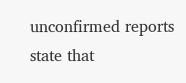unconfirmed reports state that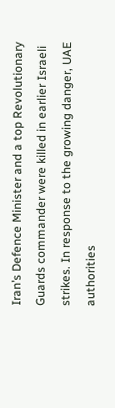Iran’s Defence Minister and a top Revolutionary Guards commander were killed in earlier Israeli strikes. In response to the growing danger, UAE authorities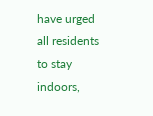have urged all residents to stay indoors,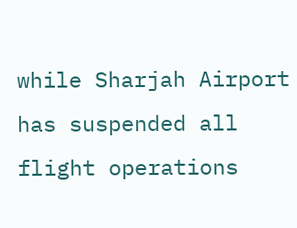while Sharjah Airport has suspended all flight operations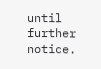until further notice.